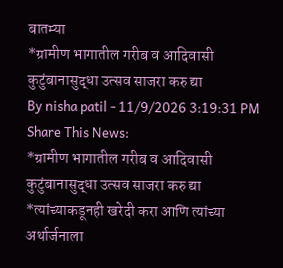बातम्या
*ग्रामीण भागातील गरीब व आदिवासी कुटुंबानासुद्धा उत्सव साजरा करु द्या
By nisha patil - 11/9/2026 3:19:31 PM
Share This News:
*ग्रामीण भागातील गरीब व आदिवासी कुटुंबानासुद्धा उत्सव साजरा करु द्या
*त्यांच्याकडूनही खरेदी करा आणि त्यांच्या अर्थार्जनाला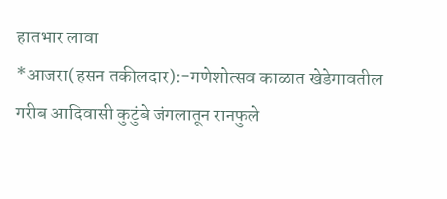हातभार लावा
*आजरा(हसन तकीलदार):-गणेशोत्सव काळात खेडेगावतील गरीब आदिवासी कुटुंबे जंगलातून रानफुले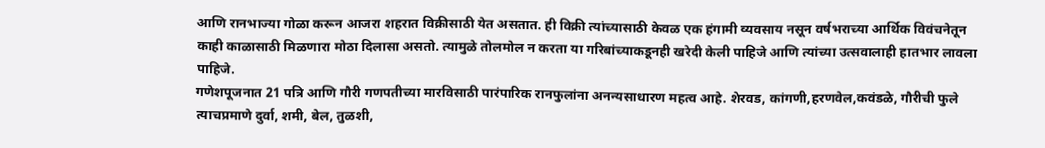आणि रानभाज्या गोळा करून आजरा शहरात विक्रीसाठी येत असतात. ही विक्री त्यांच्यासाठी केवळ एक हंगामी व्यवसाय नसून वर्षभराच्या आर्थिक विवंचनेतून काही काळासाठी मिळणारा मोठा दिलासा असतो. त्यामुळे तोलमोल न करता या गरिबांच्याकडूनही खरेदी केली पाहिजे आणि त्यांच्या उत्सवालाही हातभार लावला पाहिजे.
गणेशपूजनात 21 पत्रि आणि गौरी गणपतीच्या मारविसाठी पारंपारिक रानफुलांना अनन्यसाधारण महत्व आहे. शेरवड, कांगणी,हरणवेल,कवंडळे, गौरीची फुले त्याचप्रमाणे दुर्वा, शमी, बेल, तुळशी,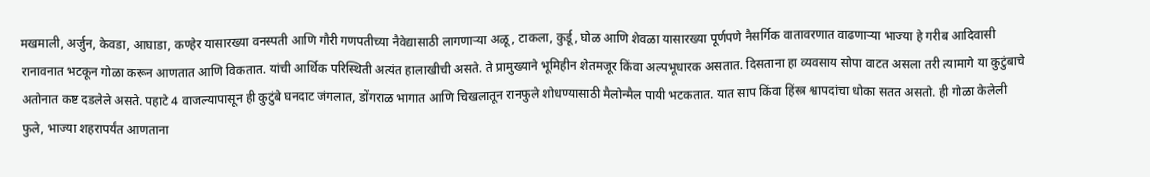मखमाली, अर्जुन, केवडा, आघाडा, कण्हेर यासारख्या वनस्पती आणि गौरी गणपतीच्या नैवेद्यासाठी लागणाऱ्या अळू, टाकला, कुर्डू, घोळ आणि शेवळा यासारख्या पूर्णपणे नैसर्गिक वातावरणात वाढणाऱ्या भाज्या हे गरीब आदिवासी रानावनात भटकून गोळा करून आणतात आणि विकतात. यांची आर्थिक परिस्थिती अत्यंत हालाखीची असते. ते प्रामुख्याने भूमिहीन शेतमजूर किंवा अल्पभूधारक असतात. दिसताना हा व्यवसाय सोपा वाटत असला तरी त्यामागे या कुटुंबाचे अतोनात कष्ट दडलेले असते. पहाटे 4 वाजल्यापासून ही कुटुंबे घनदाट जंगलात, डोंगराळ भागात आणि चिखलातून रानफुले शोधण्यासाठी मैलोन्मैल पायी भटकतात. यात साप किंवा हिंस्त्र श्वापदांचा धोका सतत असतो. ही गोळा केलेली फुले, भाज्या शहरापर्यंत आणताना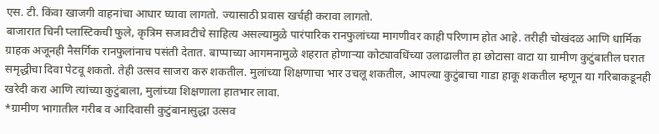एस. टी. किंवा खाजगी वाहनांचा आधार घ्यावा लागतो. ज्यासाठी प्रवास खर्चही करावा लागतो.
बाजारात चिनी प्लास्टिकची फुले, कृत्रिम सजावटीचे साहित्य असल्यामुळे पारंपारिक रानफुलांच्या मागणीवर काही परिणाम होत आहे. तरीही चोखंदळ आणि धार्मिक ग्राहक अजूनही नैसर्गिक रानफुलांनाच पसंती देतात. बाप्पाच्या आगमनामुळे शहरात होणाऱ्या कोट्यावधिंच्या उलाढालीत हा छोटासा वाटा या ग्रामीण कुटुंबातील घरात समृद्धीचा दिवा पेटवू शकतो. तेही उत्सव साजरा करु शकतील. मुलांच्या शिक्षणाचा भार उचलू शकतील, आपल्या कुटुंबाचा गाडा हाकू शकतील म्हणून या गरिबाकडूनही खरेदी करा आणि त्यांच्या कुटुंबाला, मुलांच्या शिक्षणाला हातभार लावा.
*ग्रामीण भागातील गरीब व आदिवासी कुटुंबानासुद्धा उत्सव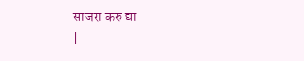साजरा करु द्या
|